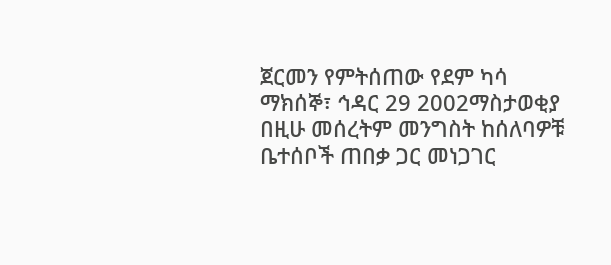ጀርመን የምትሰጠው የደም ካሳ
ማክሰኞ፣ ኅዳር 29 2002ማስታወቂያ
በዚሁ መሰረትም መንግስት ከሰለባዎቹ ቤተሰቦች ጠበቃ ጋር መነጋገር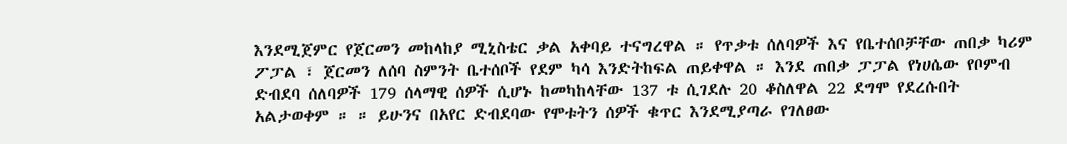እንደሚጀምር የጀርመን መከላከያ ሚኒስቴር ቃል አቀባይ ተናግረዋል ። የጥቃቱ ሰለባዎች እና የቤተሰቦቻቸው ጠበቃ ካሪም ፖፓል ፣ ጀርመን ለሰባ ስምንት ቤተሰቦች የደም ካሳ እንድትከፍል ጠይቀዋል ። እንደ ጠበቃ ፓፓል የነሀሴው የቦምብ ድብደባ ሰለባዎች 179 ሰላማዊ ሰዎች ሲሆኑ ከመካከላቸው 137 ቱ ሲገደሉ 20 ቆስለዋል 22 ደግሞ የደረሱበት አልታወቀም ። ። ይሁንና በአየር ድብደባው የሞቱትን ሰዎች ቁጥር እንደሚያጣራ የገለፀው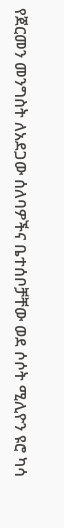የጀርመን መንግስት ለአደጋው ሰለባዎችና ቤተሰቦቻቸው ወደ ሶሶት ሚሊዮን ዩሮ ካሳ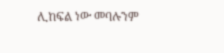ሊከፍል ነው መባሉንም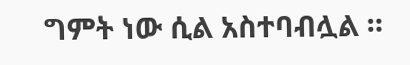ግምት ነው ሲል አስተባብሏል ።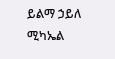ይልማ ኃይለ ሚካኤል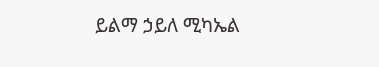ይልማ ኃይለ ሚካኤል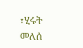፣ሂሩት መለሰ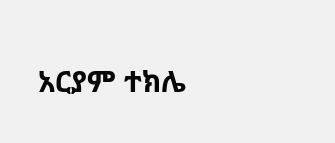አርያም ተክሌ